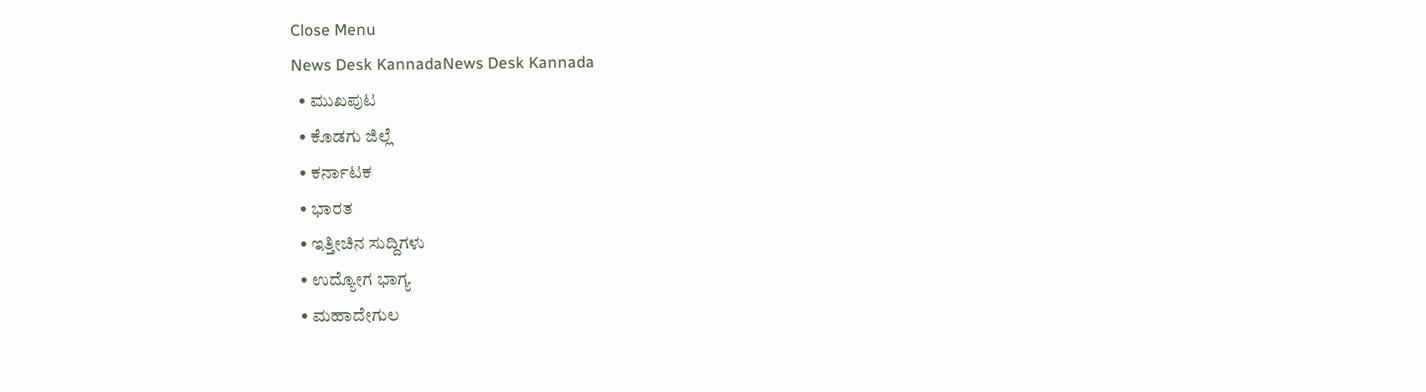Close Menu
News Desk KannadaNews Desk Kannada
  • ಮುಖಪುಟ
  • ಕೊಡಗು ಜಿಲ್ಲೆ
  • ಕರ್ನಾಟಕ
  • ಭಾರತ
  • ಇತ್ತೀಚಿನ ಸುದ್ದಿಗಳು
  • ಉದ್ಯೋಗ ಭಾಗ್ಯ
  • ಮಹಾದೇಗುಲ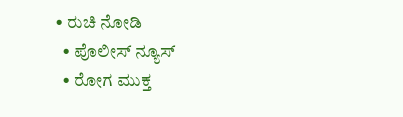• ರುಚಿ ನೋಡಿ
  • ಪೊಲೀಸ್ ನ್ಯೂಸ್
  • ರೋಗ ಮುಕ್ತ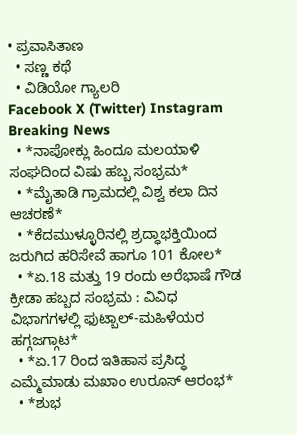• ಪ್ರವಾಸಿತಾಣ
  • ಸಣ್ಣ ಕಥೆ
  • ವಿಡಿಯೋ ಗ್ಯಾಲರಿ
Facebook X (Twitter) Instagram
Breaking News
  • *ನಾಪೋಕ್ಲು ಹಿಂದೂ ಮಲಯಾಳಿ ಸಂಘದಿಂದ ವಿಷು ಹಬ್ಬ ಸಂಭ್ರಮ*
  • *ಮೈತಾಡಿ ಗ್ರಾಮದಲ್ಲಿ ವಿಶ್ವ ಕಲಾ ದಿನ ಆಚರಣೆ*
  • *ಕೆದಮುಳ್ಳೂರಿನಲ್ಲಿ ಶ್ರದ್ಧಾಭಕ್ತಿಯಿಂದ ಜರುಗಿದ ಹರಿಸೇವೆ ಹಾಗೂ 101 ಕೋಲ*
  • *ಏ.18 ಮತ್ತು 19 ರಂದು ಅರೆಭಾಷೆ ಗೌಡ ಕ್ರೀಡಾ ಹಬ್ಬದ ಸಂಭ್ರಮ : ವಿವಿಧ ವಿಭಾಗಗಳಲ್ಲಿ ಫುಟ್ಬಾಲ್-ಮಹಿಳೆಯರ ಹಗ್ಗಜಗ್ಗಾಟ*
  • *ಏ.17 ರಿಂದ ಇತಿಹಾಸ ಪ್ರಸಿದ್ಧ ಎಮ್ಮೆಮಾಡು ಮಖಾಂ ಉರೂಸ್ ಆರಂಭ*
  • *ಶುಭ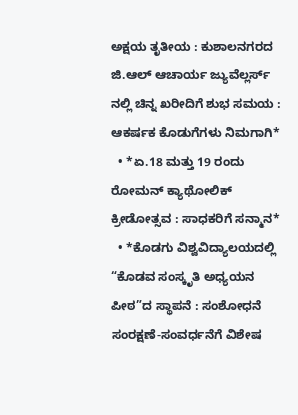ಅಕ್ಷಯ ತೃತೀಯ : ಕುಶಾಲನಗರದ ಜಿ.ಆಲ್ ಆಚಾರ್ಯ ಜ್ಯುವೆಲ್ಲರ್ಸ್ ನಲ್ಲಿ ಚಿನ್ನ ಖರೀದಿಗೆ ಶುಭ ಸಮಯ : ಆಕರ್ಷಕ ಕೊಡುಗೆಗಳು ನಿಮಗಾಗಿ*
  • *ಏ.18 ಮತ್ತು 19 ರಂದು ರೋಮನ್ ಕ್ಯಾಥೋಲಿಕ್ ಕ್ರೀಡೋತ್ಸವ : ಸಾಧಕರಿಗೆ ಸನ್ಮಾನ*
  • *ಕೊಡಗು ವಿಶ್ವವಿದ್ಯಾಲಯದಲ್ಲಿ “ಕೊಡವ ಸಂಸ್ಕೃತಿ ಅಧ್ಯಯನ ಪೀಠ”ದ ಸ್ಥಾಪನೆ : ಸಂಶೋಧನೆ ಸಂರಕ್ಷಣೆ-ಸಂವರ್ಧನೆಗೆ ವಿಶೇಷ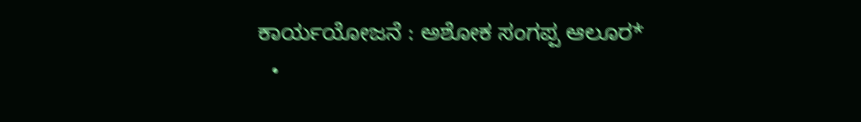ಕಾರ್ಯಯೋಜನೆ : ಅಶೋಕ ಸಂಗಪ್ಪ ಆಲೂರ*
  •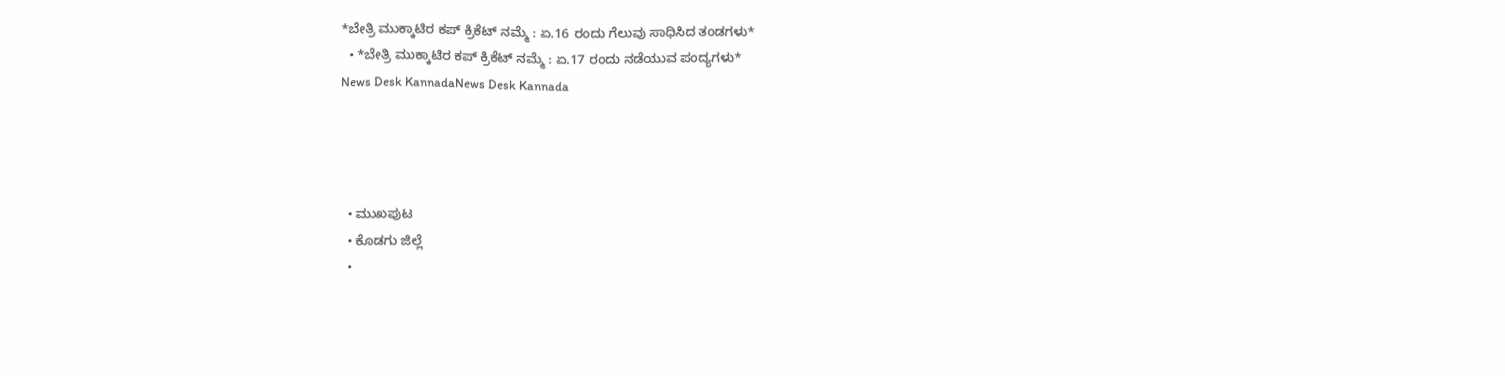*ಬೇತ್ರಿ ಮುಕ್ಕಾಟಿರ ಕಪ್ ಕ್ರಿಕೆಟ್ ನಮ್ಮೆ : ಏ.16 ರಂದು ಗೆಲುವು ಸಾಧಿಸಿದ ತಂಡಗಳು*
  • *ಬೇತ್ರಿ ಮುಕ್ಕಾಟಿರ ಕಪ್ ಕ್ರಿಕೆಟ್ ನಮ್ಮೆ : ಏ.17 ರಂದು ನಡೆಯುವ ಪಂದ್ಯಗಳು*
News Desk KannadaNews Desk Kannada




  • ಮುಖಪುಟ
  • ಕೊಡಗು ಜಿಲ್ಲೆ
  •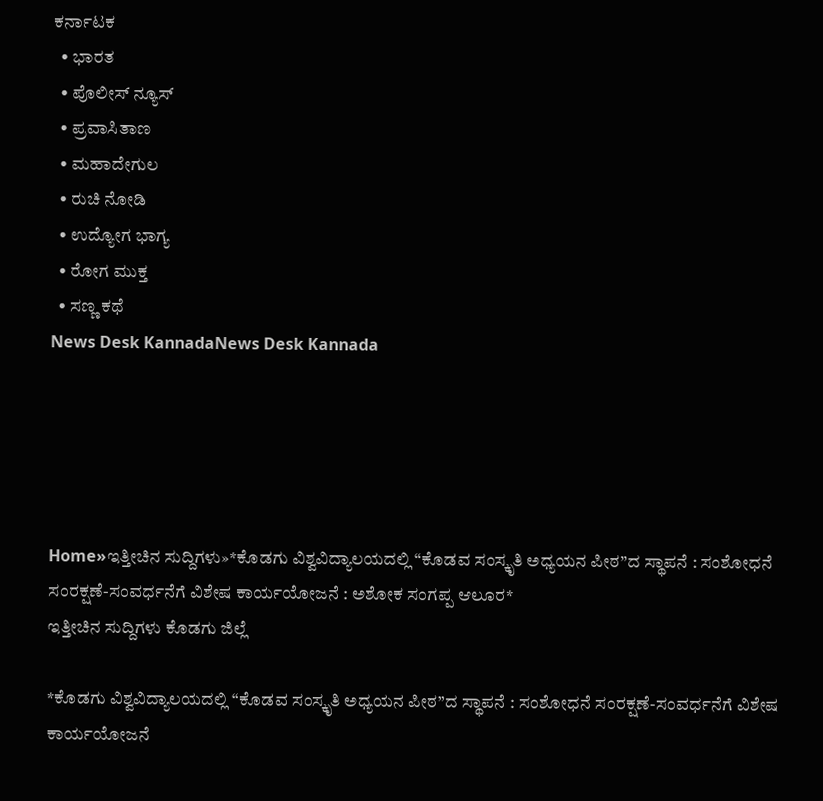ಕರ್ನಾಟಕ
  • ಭಾರತ
  • ಪೊಲೀಸ್ ನ್ಯೂಸ್
  • ಪ್ರವಾಸಿತಾಣ
  • ಮಹಾದೇಗುಲ
  • ರುಚಿ ನೋಡಿ
  • ಉದ್ಯೋಗ ಭಾಗ್ಯ
  • ರೋಗ ಮುಕ್ತ
  • ಸಣ್ಣ ಕಥೆ
News Desk KannadaNews Desk Kannada





Home»ಇತ್ತೀಚಿನ ಸುದ್ದಿಗಳು»*ಕೊಡಗು ವಿಶ್ವವಿದ್ಯಾಲಯದಲ್ಲಿ “ಕೊಡವ ಸಂಸ್ಕೃತಿ ಅಧ್ಯಯನ ಪೀಠ”ದ ಸ್ಥಾಪನೆ : ಸಂಶೋಧನೆ ಸಂರಕ್ಷಣೆ-ಸಂವರ್ಧನೆಗೆ ವಿಶೇಷ ಕಾರ್ಯಯೋಜನೆ : ಅಶೋಕ ಸಂಗಪ್ಪ ಆಲೂರ*
ಇತ್ತೀಚಿನ ಸುದ್ದಿಗಳು ಕೊಡಗು ಜಿಲ್ಲೆ

*ಕೊಡಗು ವಿಶ್ವವಿದ್ಯಾಲಯದಲ್ಲಿ “ಕೊಡವ ಸಂಸ್ಕೃತಿ ಅಧ್ಯಯನ ಪೀಠ”ದ ಸ್ಥಾಪನೆ : ಸಂಶೋಧನೆ ಸಂರಕ್ಷಣೆ-ಸಂವರ್ಧನೆಗೆ ವಿಶೇಷ ಕಾರ್ಯಯೋಜನೆ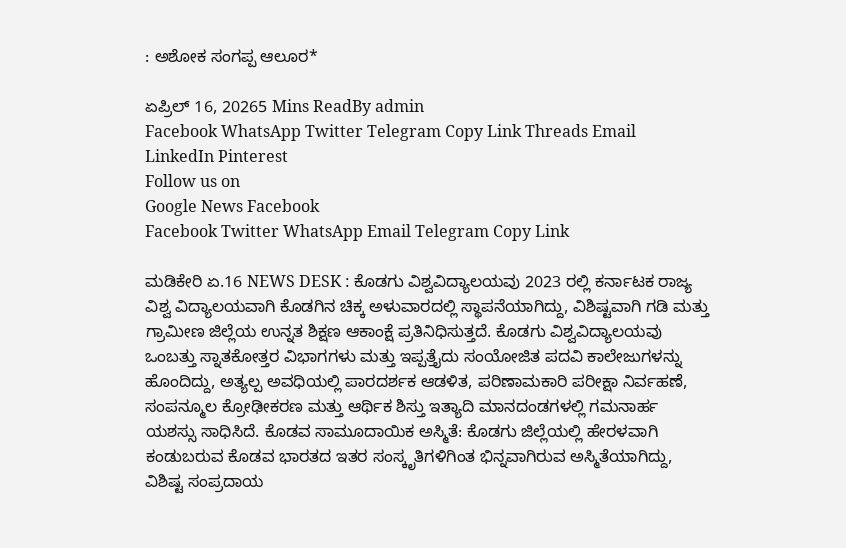: ಅಶೋಕ ಸಂಗಪ್ಪ ಆಲೂರ*

ಏಪ್ರಿಲ್ 16, 20265 Mins ReadBy admin
Facebook WhatsApp Twitter Telegram Copy Link Threads Email LinkedIn Pinterest
Follow us on
Google News Facebook
Facebook Twitter WhatsApp Email Telegram Copy Link

ಮಡಿಕೇರಿ ಏ.16 NEWS DESK : ಕೊಡಗು ವಿಶ್ವವಿದ್ಯಾಲಯವು 2023 ರಲ್ಲಿ ಕರ್ನಾಟಕ ರಾಜ್ಯ ವಿಶ್ವ ವಿದ್ಯಾಲಯವಾಗಿ ಕೊಡಗಿನ ಚಿಕ್ಕ ಅಳುವಾರದಲ್ಲಿ ಸ್ಥಾಪನೆಯಾಗಿದ್ದು, ವಿಶಿಷ್ಟವಾಗಿ ಗಡಿ ಮತ್ತು ಗ್ರಾಮೀಣ ಜಿಲ್ಲೆಯ ಉನ್ನತ ಶಿಕ್ಷಣ ಆಕಾಂಕ್ಷೆ ಪ್ರತಿನಿಧಿಸುತ್ತದೆ. ಕೊಡಗು ವಿಶ್ವವಿದ್ಯಾಲಯವು ಒಂಬತ್ತು ಸ್ನಾತಕೋತ್ತರ ವಿಭಾಗಗಳು ಮತ್ತು ಇಪ್ಪತ್ತೈದು ಸಂಯೋಜಿತ ಪದವಿ ಕಾಲೇಜುಗಳನ್ನು ಹೊಂದಿದ್ದು, ಅತ್ಯಲ್ಪ ಅವಧಿಯಲ್ಲಿ ಪಾರದರ್ಶಕ ಆಡಳಿತ, ಪರಿಣಾಮಕಾರಿ ಪರೀಕ್ಷಾ ನಿರ್ವಹಣೆ, ಸಂಪನ್ಮೂಲ ಕ್ರೋಢೀಕರಣ ಮತ್ತು ಆರ್ಥಿಕ ಶಿಸ್ತು ಇತ್ಯಾದಿ ಮಾನದಂಡಗಳಲ್ಲಿ ಗಮನಾರ್ಹ ಯಶಸ್ಸು ಸಾಧಿಸಿದೆ. ಕೊಡವ ಸಾಮೂದಾಯಿಕ ಅಸ್ಮಿತೆ: ಕೊಡಗು ಜಿಲ್ಲೆಯಲ್ಲಿ ಹೇರಳವಾಗಿ ಕಂಡುಬರುವ ಕೊಡವ ಭಾರತದ ಇತರ ಸಂಸ್ಕೃತಿಗಳಿಗಿಂತ ಭಿನ್ನವಾಗಿರುವ ಅಸ್ಮಿತೆಯಾಗಿದ್ದು, ವಿಶಿಷ್ಟ ಸಂಪ್ರದಾಯ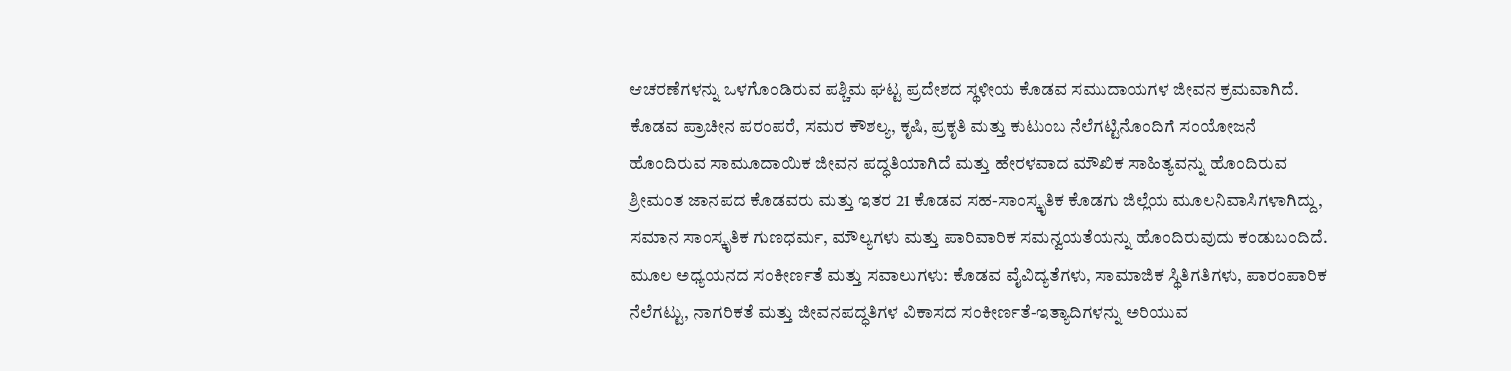ಆಚರಣೆಗಳನ್ನು ಒಳಗೊಂಡಿರುವ ಪಶ್ಚಿಮ ಘಟ್ಟ ಪ್ರದೇಶದ ಸ್ಥಳೀಯ ಕೊಡವ ಸಮುದಾಯಗಳ ಜೀವನ ಕ್ರಮವಾಗಿದೆ. ಕೊಡವ ಪ್ರಾಚೀನ ಪರಂಪರೆ, ಸಮರ ಕೌಶಲ್ಯ, ಕೃಷಿ, ಪ್ರಕೃತಿ ಮತ್ತು ಕುಟುಂಬ ನೆಲೆಗಟ್ಟಿನೊಂದಿಗೆ ಸಂಯೋಜನೆ ಹೊಂದಿರುವ ಸಾಮೂದಾಯಿಕ ಜೀವನ ಪದ್ಧತಿಯಾಗಿದೆ ಮತ್ತು ಹೇರಳವಾದ ಮೌಖಿಕ ಸಾಹಿತ್ಯವನ್ನು ಹೊಂದಿರುವ ಶ್ರೀಮಂತ ಜಾನಪದ ಕೊಡವರು ಮತ್ತು ಇತರ 21 ಕೊಡವ ಸಹ-ಸಾಂಸ್ಕೃತಿಕ ಕೊಡಗು ಜಿಲ್ಲೆಯ ಮೂಲನಿವಾಸಿಗಳಾಗಿದ್ದು, ಸಮಾನ ಸಾಂಸ್ಕೃತಿಕ ಗುಣಧರ್ಮ, ಮೌಲ್ಯಗಳು ಮತ್ತು ಪಾರಿವಾರಿಕ ಸಮನ್ವಯತೆಯನ್ನು ಹೊಂದಿರುವುದು ಕಂಡುಬಂದಿದೆ. ಮೂಲ ಅಧ್ಯಯನದ ಸಂಕೀರ್ಣತೆ ಮತ್ತು ಸವಾಲುಗಳು: ಕೊಡವ ವೈವಿದ್ಯತೆಗಳು, ಸಾಮಾಜಿಕ ಸ್ಥಿತಿಗತಿಗಳು, ಪಾರಂಪಾರಿಕ ನೆಲೆಗಟ್ಟು, ನಾಗರಿಕತೆ ಮತ್ತು ಜೀವನಪದ್ಧತಿಗಳ ವಿಕಾಸದ ಸಂಕೀರ್ಣತೆ-ಇತ್ಯಾದಿಗಳನ್ನು ಅರಿಯುವ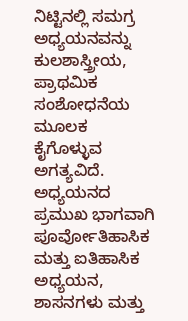ನಿಟ್ಟಿನಲ್ಲಿ ಸಮಗ್ರ ಅಧ್ಯಯನವನ್ನು ಕುಲಶಾಸ್ತ್ರೀಯ, ಪ್ರಾಥಮಿಕ ಸಂಶೋಧನೆಯ ಮೂಲಕ ಕೈಗೊಳ್ಳುವ ಅಗತ್ಯವಿದೆ. ಅಧ್ಯಯನದ ಪ್ರಮುಖ ಭಾಗವಾಗಿ ಪೂರ್ವೋತಿಹಾಸಿಕ ಮತ್ತು ಐತಿಹಾಸಿಕ ಅಧ್ಯಯನ, ಶಾಸನಗಳು ಮತ್ತು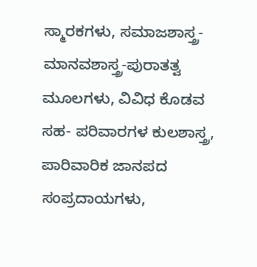ಸ್ಮಾರಕಗಳು, ಸಮಾಜಶಾಸ್ತ್ರ-ಮಾನವಶಾಸ್ತ್ರ-ಪುರಾತತ್ವ ಮೂಲಗಳು, ವಿವಿಧ ಕೊಡವ ಸಹ- ಪರಿವಾರಗಳ ಕುಲಶಾಸ್ತ್ರ, ಪಾರಿವಾರಿಕ ಜಾನಪದ ಸಂಪ್ರದಾಯಗಳು,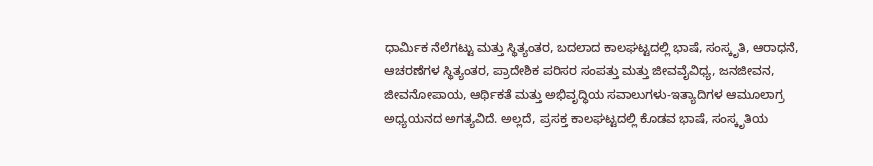ಧಾರ್ಮಿಕ ನೆಲೆಗಟ್ಟು ಮತ್ತು ಸ್ಥಿತ್ಯಂತರ, ಬದಲಾದ ಕಾಲಘಟ್ಟದಲ್ಲಿ ಭಾಷೆ, ಸಂಸ್ಕೃತಿ, ಆರಾಧನೆ, ಆಚರಣೆಗಳ ಸ್ಥಿತ್ಯಂತರ, ಪ್ರಾದೇಶಿಕ ಪರಿಸರ ಸಂಪತ್ತು ಮತ್ತು ಜೀವವೈವಿಧ್ಯ, ಜನಜೀವನ, ಜೀವನೋಪಾಯ, ಆರ್ಥಿಕತೆ ಮತ್ತು ಅಭಿವೃದ್ಧಿಯ ಸವಾಲುಗಳು-ಇತ್ಯಾದಿಗಳ ಆಮೂಲಾಗ್ರ ಅಧ್ಯಯನದ ಅಗತ್ಯವಿದೆ. ಅಲ್ಲದೆ, ಪ್ರಸಕ್ತ ಕಾಲಘಟ್ಟದಲ್ಲಿ ಕೊಡವ ಭಾಷೆ, ಸಂಸ್ಕೃತಿಯ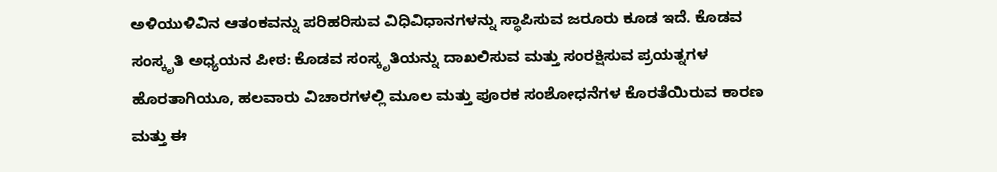ಅಳಿಯುಳಿವಿನ ಆತಂಕವನ್ನು ಪರಿಹರಿಸುವ ವಿಧಿವಿಧಾನಗಳನ್ನು ಸ್ಥಾಪಿಸುವ ಜರೂರು ಕೂಡ ಇದೆ. ಕೊಡವ ಸಂಸ್ಕೃತಿ ಅಧ್ಯಯನ ಪೀಠ: ಕೊಡವ ಸಂಸ್ಕೃತಿಯನ್ನು ದಾಖಲಿಸುವ ಮತ್ತು ಸಂರಕ್ಷಿಸುವ ಪ್ರಯತ್ನಗಳ ಹೊರತಾಗಿಯೂ, ಹಲವಾರು ವಿಚಾರಗಳಲ್ಲಿ ಮೂಲ ಮತ್ತು ಪೂರಕ ಸಂಶೋಧನೆಗಳ ಕೊರತೆಯಿರುವ ಕಾರಣ ಮತ್ತು ಈ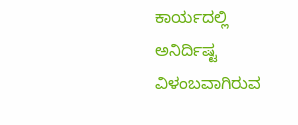ಕಾರ್ಯದಲ್ಲಿ ಅನಿರ್ದಿಷ್ಟ ವಿಳಂಬವಾಗಿರುವ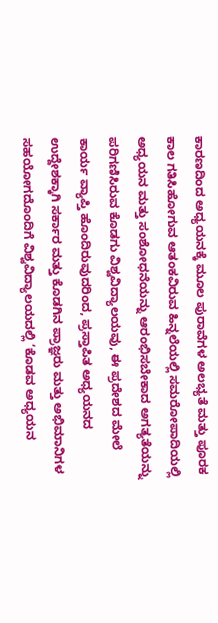ಕಾರಣದಿಂದ ಅಧ್ಯಯನಕ್ಕೆ ಮೂಲ ಪುರಾವೆಗಳ ಅಲಭ್ಯತೆ ಮತ್ತು ಪೂರಕ ಕಾಲ ಗತಿಸಿಹೋಗುವ ಆತಂಕವಿರುವ ಹಿನ್ನಲೆಯಲ್ಲಿ ಸಮರೋಪಾದಿಯಲ್ಲಿ ಅಧ್ಯಯನ ಮತ್ತು ಸಂಶೋಧನೆಯನ್ನು ಆರಂಭಿಸಬೇಕಾದ ಅಗತ್ಯತೆಯನ್ನು ಪರಿಗಣಿಸಿರುವ ಕೊಡಗು ವಿಶ್ವವಿದ್ಯಾಲಯವು, ಈ ಪ್ರದೇಶದ ಮೇಲೆ ಕಾರ್ಯ ವ್ಯಾಪ್ತಿ ಹೊಂದಿರುವುದರಿಂದ, ಪ್ರಸ್ತಾಪಿತ ಅಧ್ಯಯನದ ಉದ್ದೇಶಕ್ಕಾಗಿ ಸರ್ಕಾರ ಮತ್ತು ಕೊಡಗಿನ ಪ್ರಾಜ್ಞರು ಮತ್ತು ಅಭಿಮಾನಿಗಳ ಸಹಯೋಗದೊಂದಿಗೆ ವಿಶ್ವವಿದ್ಯಾಲಯದಲ್ಲಿ ‘ಕೊಡವ ಅಧ್ಯಯನ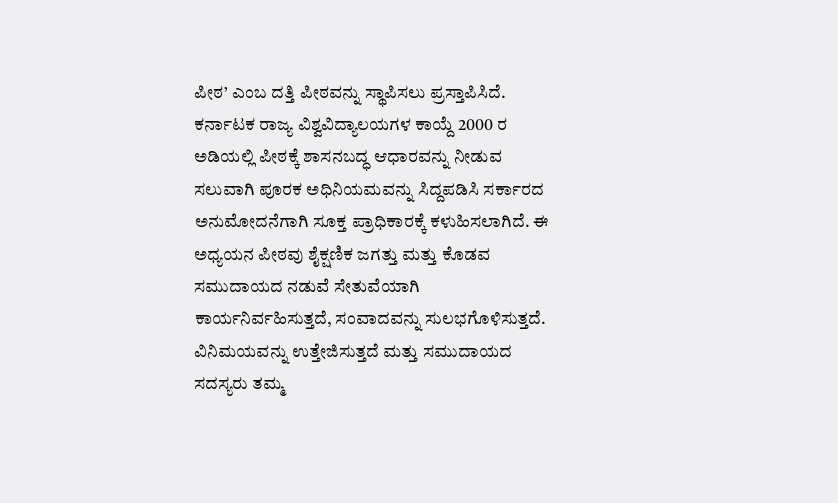ಪೀಠ’ ಎಂಬ ದತ್ತಿ ಪೀಠವನ್ನು ಸ್ಥಾಪಿಸಲು ಪ್ರಸ್ತಾಪಿಸಿದೆ. ಕರ್ನಾಟಕ ರಾಜ್ಯ ವಿಶ್ವವಿದ್ಯಾಲಯಗಳ ಕಾಯ್ದೆ 2000 ರ ಅಡಿಯಲ್ಲಿ ಪೀಠಕ್ಕೆ ಶಾಸನಬದ್ಧ ಆಧಾರವನ್ನು ನೀಡುವ ಸಲುವಾಗಿ ಪೂರಕ ಅಧಿನಿಯಮವನ್ನು ಸಿದ್ದಪಡಿಸಿ ಸರ್ಕಾರದ ಅನುಮೋದನೆಗಾಗಿ ಸೂಕ್ತ ಪ್ರಾಧಿಕಾರಕ್ಕೆ ಕಳುಹಿಸಲಾಗಿದೆ. ಈ ಅಧ್ಯಯನ ಪೀಠವು ಶೈಕ್ಷಣಿಕ ಜಗತ್ತು ಮತ್ತು ಕೊಡವ ಸಮುದಾಯದ ನಡುವೆ ಸೇತುವೆಯಾಗಿ ಕಾರ್ಯನಿರ್ವಹಿಸುತ್ತದೆ, ಸಂವಾದವನ್ನು ಸುಲಭಗೊಳಿಸುತ್ತದೆ. ವಿನಿಮಯವನ್ನು ಉತ್ತೇಜಿಸುತ್ತದೆ ಮತ್ತು ಸಮುದಾಯದ ಸದಸ್ಯರು ತಮ್ಮ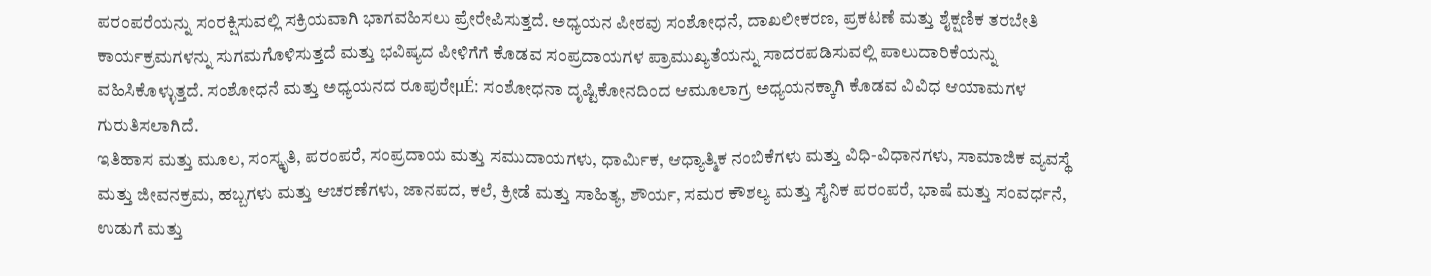ಪರಂಪರೆಯನ್ನು ಸಂರಕ್ಷಿಸುವಲ್ಲಿ ಸಕ್ರಿಯವಾಗಿ ಭಾಗವಹಿಸಲು ಪ್ರೇರೇಪಿಸುತ್ತದೆ. ಅಧ್ಯಯನ ಪೀಠವು ಸಂಶೋಧನೆ, ದಾಖಲೀಕರಣ, ಪ್ರಕಟಣೆ ಮತ್ತು ಶೈಕ್ಷಣಿಕ ತರಬೇತಿ ಕಾರ್ಯಕ್ರಮಗಳನ್ನು ಸುಗಮಗೊಳಿಸುತ್ತದೆ ಮತ್ತು ಭವಿಷ್ಯದ ಪೀಳಿಗೆಗೆ ಕೊಡವ ಸಂಪ್ರದಾಯಗಳ ಪ್ರಾಮುಖ್ಯತೆಯನ್ನು ಸಾದರಪಡಿಸುವಲ್ಲಿ ಪಾಲುದಾರಿಕೆಯನ್ನು ವಹಿಸಿಕೊಳ್ಳುತ್ತದೆ. ಸಂಶೋಧನೆ ಮತ್ತು ಅಧ್ಯಯನದ ರೂಪುರೇμÉ: ಸಂಶೋಧನಾ ದೃಷ್ಟಿಕೋನದಿಂದ ಆಮೂಲಾಗ್ರ ಅಧ್ಯಯನಕ್ಕಾಗಿ ಕೊಡವ ವಿವಿಧ ಆಯಾಮಗಳ ಗುರುತಿಸಲಾಗಿದೆ.
ಇತಿಹಾಸ ಮತ್ತು ಮೂಲ, ಸಂಸ್ಕೃತಿ, ಪರಂಪರೆ, ಸಂಪ್ರದಾಯ ಮತ್ತು ಸಮುದಾಯಗಳು, ಧಾರ್ಮಿಕ, ಆಧ್ಯಾತ್ಮಿಕ ನಂಬಿಕೆಗಳು ಮತ್ತು ವಿಧಿ-ವಿಧಾನಗಳು, ಸಾಮಾಜಿಕ ವ್ಯವಸ್ಥೆ ಮತ್ತು ಜೀವನಕ್ರಮ, ಹಬ್ಬಗಳು ಮತ್ತು ಆಚರಣೆಗಳು, ಜಾನಪದ, ಕಲೆ, ಕ್ರೀಡೆ ಮತ್ತು ಸಾಹಿತ್ಯ, ಶೌರ್ಯ, ಸಮರ ಕೌಶಲ್ಯ ಮತ್ತು ಸೈನಿಕ ಪರಂಪರೆ, ಭಾಷೆ ಮತ್ತು ಸಂವರ್ಧನೆ, ಉಡುಗೆ ಮತ್ತು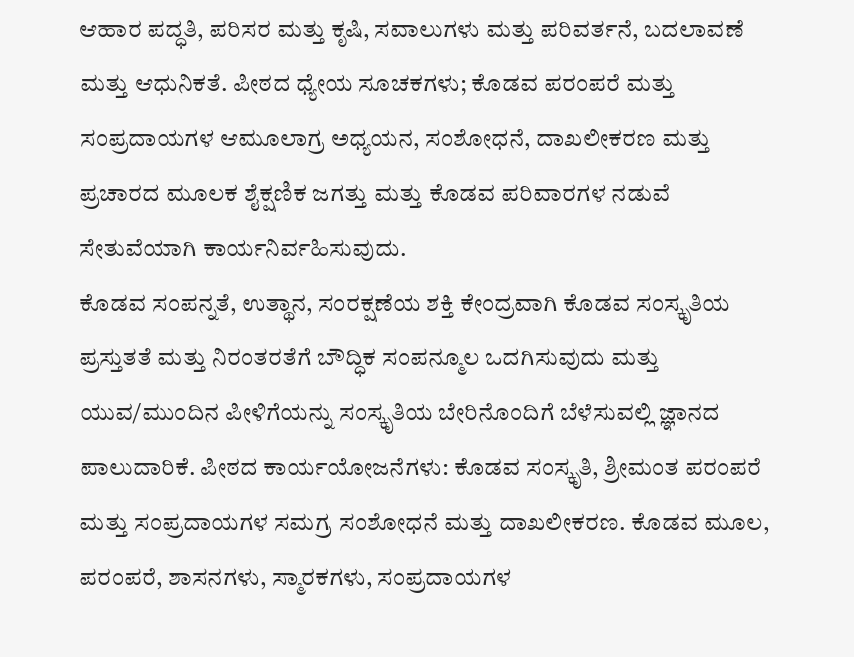ಆಹಾರ ಪದ್ಧತಿ, ಪರಿಸರ ಮತ್ತು ಕೃಷಿ, ಸವಾಲುಗಳು ಮತ್ತು ಪರಿವರ್ತನೆ, ಬದಲಾವಣೆ ಮತ್ತು ಆಧುನಿಕತೆ. ಪೀಠದ ಧ್ಯೇಯ ಸೂಚಕಗಳು; ಕೊಡವ ಪರಂಪರೆ ಮತ್ತು ಸಂಪ್ರದಾಯಗಳ ಆಮೂಲಾಗ್ರ ಅಧ್ಯಯನ, ಸಂಶೋಧನೆ, ದಾಖಲೀಕರಣ ಮತ್ತು ಪ್ರಚಾರದ ಮೂಲಕ ಶೈಕ್ಷಣಿಕ ಜಗತ್ತು ಮತ್ತು ಕೊಡವ ಪರಿವಾರಗಳ ನಡುವೆ ಸೇತುವೆಯಾಗಿ ಕಾರ್ಯನಿರ್ವಹಿಸುವುದು.
ಕೊಡವ ಸಂಪನ್ನತೆ, ಉತ್ಥಾನ, ಸಂರಕ್ಷಣೆಯ ಶಕ್ತಿ ಕೇಂದ್ರವಾಗಿ ಕೊಡವ ಸಂಸ್ಕೃತಿಯ ಪ್ರಸ್ತುತತೆ ಮತ್ತು ನಿರಂತರತೆಗೆ ಬೌದ್ಧಿಕ ಸಂಪನ್ಮೂಲ ಒದಗಿಸುವುದು ಮತ್ತು ಯುವ/ಮುಂದಿನ ಪೀಳಿಗೆಯನ್ನು ಸಂಸ್ಕೃತಿಯ ಬೇರಿನೊಂದಿಗೆ ಬೆಳೆಸುವಲ್ಲಿ ಜ್ಞಾನದ ಪಾಲುದಾರಿಕೆ. ಪೀಠದ ಕಾರ್ಯಯೋಜನೆಗಳು: ಕೊಡವ ಸಂಸ್ಕೃತಿ, ಶ್ರೀಮಂತ ಪರಂಪರೆ ಮತ್ತು ಸಂಪ್ರದಾಯಗಳ ಸಮಗ್ರ ಸಂಶೋಧನೆ ಮತ್ತು ದಾಖಲೀಕರಣ. ಕೊಡವ ಮೂಲ, ಪರಂಪರೆ, ಶಾಸನಗಳು, ಸ್ಮಾರಕಗಳು, ಸಂಪ್ರದಾಯಗಳ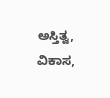ಅಸ್ತಿತ್ವ, ವಿಕಾಸ,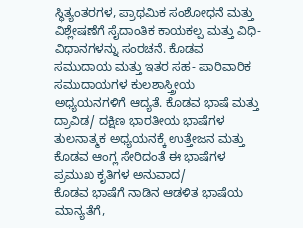ಸ್ಥಿತ್ಯಂತರಗಳ, ಪ್ರಾಥಮಿಕ ಸಂಶೋಧನೆ ಮತ್ತು ವಿಶ್ಲೇಷಣೆಗೆ ಸೈದಾಂತಿಕ ಕಾಯಕಲ್ಪ ಮತ್ತು ವಿಧಿ-ವಿಧಾನಗಳನ್ನು ಸಂರಚನೆ. ಕೊಡವ ಸಮುದಾಯ ಮತ್ತು ಇತರ ಸಹ- ಪಾರಿವಾರಿಕ ಸಮುದಾಯಗಳ ಕುಲಶಾಸ್ತ್ರೀಯ ಅಧ್ಯಯನಗಳಿಗೆ ಆದ್ಯತೆ. ಕೊಡವ ಭಾಷೆ ಮತ್ತು ದ್ರಾವಿಡ/ ದಕ್ಷಿಣ ಭಾರತೀಯ ಭಾಷೆಗಳ ತುಲನಾತ್ಮಕ ಅಧ್ಯಯನಕ್ಕೆ ಉತ್ತೇಜನ ಮತ್ತು ಕೊಡವ ಆಂಗ್ಲ ಸೇರಿದಂತೆ ಈ ಭಾಷೆಗಳ ಪ್ರಮುಖ ಕೃತಿಗಳ ಅನುವಾದ/
ಕೊಡವ ಭಾಷೆಗೆ ನಾಡಿನ ಆಡಳಿತ ಭಾಷೆಯ ಮಾನ್ಯತೆಗೆ,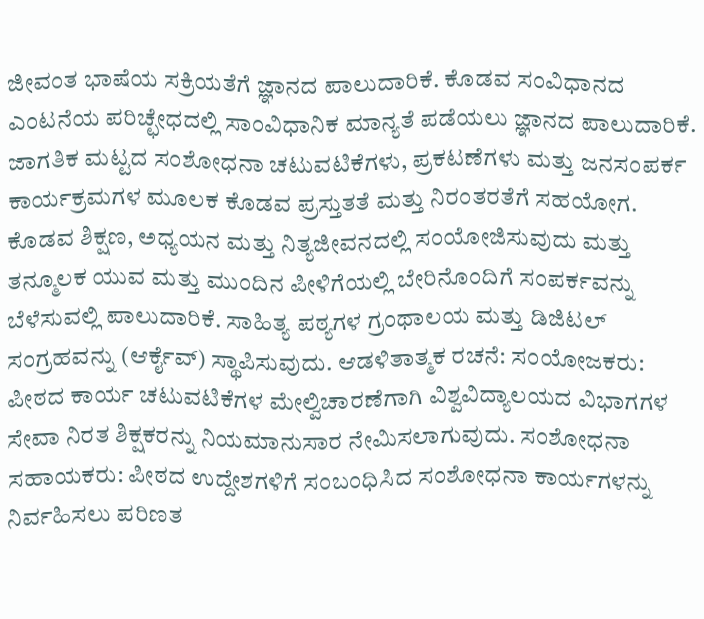ಜೀವಂತ ಭಾಷೆಯ ಸಕ್ರಿಯತೆಗೆ ಜ್ಞಾನದ ಪಾಲುದಾರಿಕೆ. ಕೊಡವ ಸಂವಿಧಾನದ ಎಂಟನೆಯ ಪರಿಚ್ಛೇಧದಲ್ಲಿ ಸಾಂವಿಧಾನಿಕ ಮಾನ್ಯತೆ ಪಡೆಯಲು ಜ್ಞಾನದ ಪಾಲುದಾರಿಕೆ. ಜಾಗತಿಕ ಮಟ್ಟದ ಸಂಶೋಧನಾ ಚಟುವಟಿಕೆಗಳು, ಪ್ರಕಟಣೆಗಳು ಮತ್ತು ಜನಸಂಪರ್ಕ ಕಾರ್ಯಕ್ರಮಗಳ ಮೂಲಕ ಕೊಡವ ಪ್ರಸ್ತುತತೆ ಮತ್ತು ನಿರಂತರತೆಗೆ ಸಹಯೋಗ.
ಕೊಡವ ಶಿಕ್ಷಣ, ಅಧ್ಯಯನ ಮತ್ತು ನಿತ್ಯಜೀವನದಲ್ಲಿ ಸಂಯೋಜಿಸುವುದು ಮತ್ತು ತನ್ಮೂಲಕ ಯುವ ಮತ್ತು ಮುಂದಿನ ಪೀಳಿಗೆಯಲ್ಲಿ ಬೇರಿನೊಂದಿಗೆ ಸಂಪರ್ಕವನ್ನು ಬೆಳೆಸುವಲ್ಲಿ ಪಾಲುದಾರಿಕೆ. ಸಾಹಿತ್ಯ ಪಠ್ಯಗಳ ಗ್ರಂಥಾಲಯ ಮತ್ತು ಡಿಜಿಟಲ್ ಸಂಗ್ರಹವನ್ನು (ಆರ್ಕೈವ್) ಸ್ಥಾಪಿಸುವುದು. ಆಡಳಿತಾತ್ಮಕ ರಚನೆ: ಸಂಯೋಜಕರು: ಪೀಠದ ಕಾರ್ಯ ಚಟುವಟಿಕೆಗಳ ಮೇಲ್ವಿಚಾರಣೆಗಾಗಿ ವಿಶ್ವವಿದ್ಯಾಲಯದ ವಿಭಾಗಗಳ ಸೇವಾ ನಿರತ ಶಿಕ್ಷಕರನ್ನು ನಿಯಮಾನುಸಾರ ನೇಮಿಸಲಾಗುವುದು. ಸಂಶೋಧನಾ ಸಹಾಯಕರು: ಪೀಠದ ಉದ್ದೇಶಗಳಿಗೆ ಸಂಬಂಧಿಸಿದ ಸಂಶೋಧನಾ ಕಾರ್ಯಗಳನ್ನು ನಿರ್ವಹಿಸಲು ಪರಿಣತ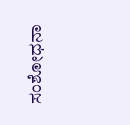ಸಂಶೋಧನಾ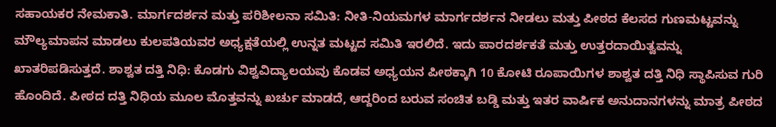ಸಹಾಯಕರ ನೇಮಕಾತಿ. ಮಾರ್ಗದರ್ಶನ ಮತ್ತು ಪರಿಶೀಲನಾ ಸಮಿತಿ: ನೀತಿ-ನಿಯಮಗಳ ಮಾರ್ಗದರ್ಶನ ನೀಡಲು ಮತ್ತು ಪೀಠದ ಕೆಲಸದ ಗುಣಮಟ್ಟವನ್ನು ಮೌಲ್ಯಮಾಪನ ಮಾಡಲು ಕುಲಪತಿಯವರ ಅಧ್ಯಕ್ಷತೆಯಲ್ಲಿ ಉನ್ನತ ಮಟ್ಟದ ಸಮಿತಿ ಇರಲಿದೆ. ಇದು ಪಾರದರ್ಶಕತೆ ಮತ್ತು ಉತ್ತರದಾಯಿತ್ವವನ್ನು ಖಾತರಿಪಡಿಸುತ್ತದೆ. ಶಾಶ್ವತ ದತ್ತಿ ನಿಧಿ: ಕೊಡಗು ವಿಶ್ವವಿದ್ಯಾಲಯವು ಕೊಡವ ಅಧ್ಯಯನ ಪೀಠಕ್ಕಾಗಿ 10 ಕೋಟಿ ರೂಪಾಯಿಗಳ ಶಾಶ್ವತ ದತ್ತಿ ನಿಧಿ ಸ್ಥಾಪಿಸುವ ಗುರಿ ಹೊಂದಿದೆ. ಪೀಠದ ದತ್ತಿ ನಿಧಿಯ ಮೂಲ ಮೊತ್ತವನ್ನು ಖರ್ಚು ಮಾಡದೆ, ಆದ್ದರಿಂದ ಬರುವ ಸಂಚಿತ ಬಡ್ಡಿ ಮತ್ತು ಇತರ ವಾರ್ಷಿಕ ಅನುದಾನಗಳನ್ನು ಮಾತ್ರ ಪೀಠದ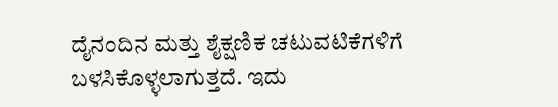ದೈನಂದಿನ ಮತ್ತು ಶೈಕ್ಷಣಿಕ ಚಟುವಟಿಕೆಗಳಿಗೆ ಬಳಸಿಕೊಳ್ಳಲಾಗುತ್ತದೆ. ಇದು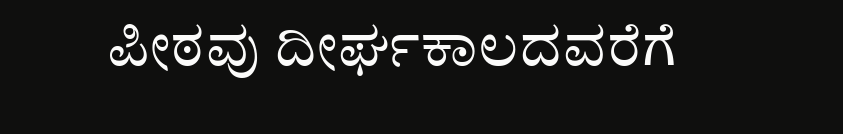ಪೀಠವು ದೀರ್ಘಕಾಲದವರೆಗೆ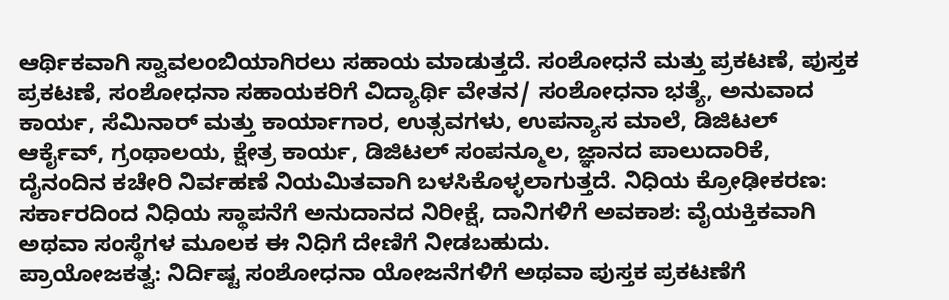ಆರ್ಥಿಕವಾಗಿ ಸ್ವಾವಲಂಬಿಯಾಗಿರಲು ಸಹಾಯ ಮಾಡುತ್ತದೆ. ಸಂಶೋಧನೆ ಮತ್ತು ಪ್ರಕಟಣೆ, ಪುಸ್ತಕ ಪ್ರಕಟಣೆ, ಸಂಶೋಧನಾ ಸಹಾಯಕರಿಗೆ ವಿದ್ಯಾರ್ಥಿ ವೇತನ/ ಸಂಶೋಧನಾ ಭತ್ಯೆ, ಅನುವಾದ ಕಾರ್ಯ, ಸೆಮಿನಾರ್ ಮತ್ತು ಕಾರ್ಯಾಗಾರ, ಉತ್ಸವಗಳು, ಉಪನ್ಯಾಸ ಮಾಲೆ, ಡಿಜಿಟಲ್ ಆರ್ಕೈವ್, ಗ್ರಂಥಾಲಯ, ಕ್ಷೇತ್ರ ಕಾರ್ಯ, ಡಿಜಿಟಲ್ ಸಂಪನ್ಮೂಲ, ಜ್ಞಾನದ ಪಾಲುದಾರಿಕೆ, ದೈನಂದಿನ ಕಚೇರಿ ನಿರ್ವಹಣೆ ನಿಯಮಿತವಾಗಿ ಬಳಸಿಕೊಳ್ಳಲಾಗುತ್ತದೆ. ನಿಧಿಯ ಕ್ರೋಢೀಕರಣ: ಸರ್ಕಾರದಿಂದ ನಿಧಿಯ ಸ್ಥಾಪನೆಗೆ ಅನುದಾನದ ನಿರೀಕ್ಷೆ, ದಾನಿಗಳಿಗೆ ಅವಕಾಶ: ವೈಯಕ್ತಿಕವಾಗಿ ಅಥವಾ ಸಂಸ್ಥೆಗಳ ಮೂಲಕ ಈ ನಿಧಿಗೆ ದೇಣಿಗೆ ನೀಡಬಹುದು.
ಪ್ರಾಯೋಜಕತ್ವ: ನಿರ್ದಿಷ್ಟ ಸಂಶೋಧನಾ ಯೋಜನೆಗಳಿಗೆ ಅಥವಾ ಪುಸ್ತಕ ಪ್ರಕಟಣೆಗೆ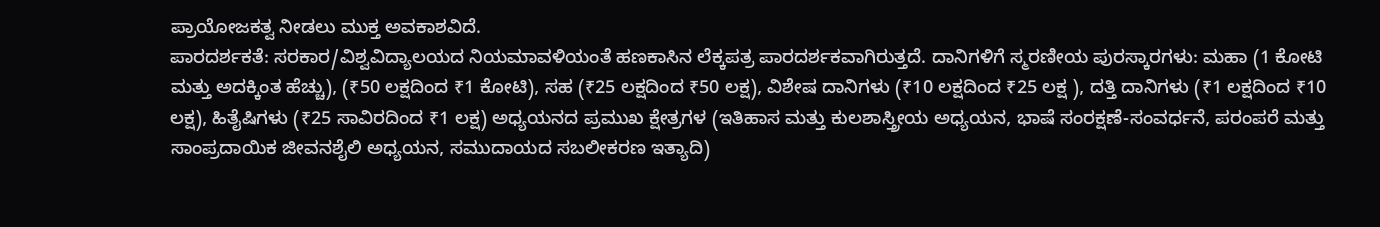ಪ್ರಾಯೋಜಕತ್ವ ನೀಡಲು ಮುಕ್ತ ಅವಕಾಶವಿದೆ.
ಪಾರದರ್ಶಕತೆ: ಸರಕಾರ/ವಿಶ್ವವಿದ್ಯಾಲಯದ ನಿಯಮಾವಳಿಯಂತೆ ಹಣಕಾಸಿನ ಲೆಕ್ಕಪತ್ರ ಪಾರದರ್ಶಕವಾಗಿರುತ್ತದೆ. ದಾನಿಗಳಿಗೆ ಸ್ಮರಣೀಯ ಪುರಸ್ಕಾರಗಳು: ಮಹಾ (1 ಕೋಟಿ ಮತ್ತು ಅದಕ್ಕಿಂತ ಹೆಚ್ಚು), (₹50 ಲಕ್ಷದಿಂದ ₹1 ಕೋಟಿ), ಸಹ (₹25 ಲಕ್ಷದಿಂದ ₹50 ಲಕ್ಷ), ವಿಶೇಷ ದಾನಿಗಳು (₹10 ಲಕ್ಷದಿಂದ ₹25 ಲಕ್ಷ ), ದತ್ತಿ ದಾನಿಗಳು (₹1 ಲಕ್ಷದಿಂದ ₹10 ಲಕ್ಷ), ಹಿತೈಷಿಗಳು (₹25 ಸಾವಿರದಿಂದ ₹1 ಲಕ್ಷ) ಅಧ್ಯಯನದ ಪ್ರಮುಖ ಕ್ಷೇತ್ರಗಳ (ಇತಿಹಾಸ ಮತ್ತು ಕುಲಶಾಸ್ತ್ರೀಯ ಅಧ್ಯಯನ, ಭಾಷೆ ಸಂರಕ್ಷಣೆ-ಸಂವರ್ಧನೆ, ಪರಂಪರೆ ಮತ್ತು ಸಾಂಪ್ರದಾಯಿಕ ಜೀವನಶೈಲಿ ಅಧ್ಯಯನ, ಸಮುದಾಯದ ಸಬಲೀಕರಣ ಇತ್ಯಾದಿ)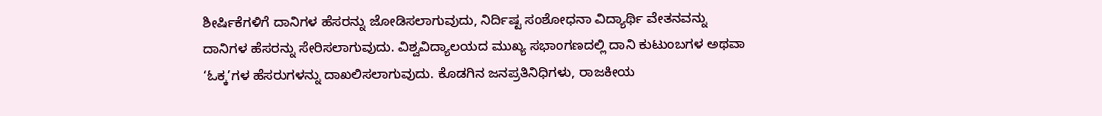ಶೀರ್ಷಿಕೆಗಳಿಗೆ ದಾನಿಗಳ ಹೆಸರನ್ನು ಜೋಡಿಸಲಾಗುವುದು, ನಿರ್ದಿಷ್ಟ ಸಂಶೋಧನಾ ವಿದ್ಯಾರ್ಥಿ ವೇತನವನ್ನು ದಾನಿಗಳ ಹೆಸರನ್ನು ಸೇರಿಸಲಾಗುವುದು. ವಿಶ್ವವಿದ್ಯಾಲಯದ ಮುಖ್ಯ ಸಭಾಂಗಣದಲ್ಲಿ ದಾನಿ ಕುಟುಂಬಗಳ ಅಥವಾ ‘ಓಕ್ಕ’ಗಳ ಹೆಸರುಗಳನ್ನು ದಾಖಲಿಸಲಾಗುವುದು. ಕೊಡಗಿನ ಜನಪ್ರತಿನಿಧಿಗಳು, ರಾಜಕೀಯ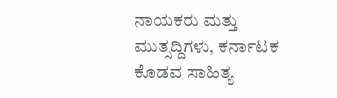ನಾಯಕರು ಮತ್ತು ಮುತ್ಸದ್ದಿಗಳು, ಕರ್ನಾಟಕ ಕೊಡವ ಸಾಹಿತ್ಯ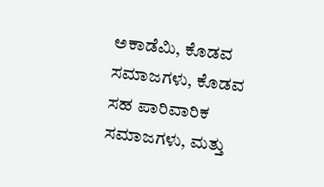ಅಕಾಡೆಮಿ, ಕೊಡವ ಸಮಾಜಗಳು, ಕೊಡವ ಸಹ ಪಾರಿವಾರಿಕ ಸಮಾಜಗಳು, ಮತ್ತು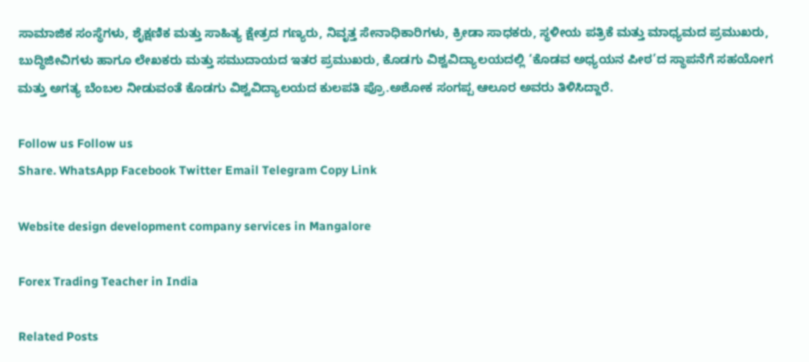ಸಾಮಾಜಿಕ ಸಂಸ್ಥೆಗಳು, ಶೈಕ್ಷಣಿಕ ಮತ್ತು ಸಾಹಿತ್ಯ ಕ್ಷೇತ್ರದ ಗಣ್ಯರು, ನಿವೃತ್ತ ಸೇನಾಧಿಕಾರಿಗಳು, ಕ್ರೀಡಾ ಸಾಧಕರು, ಸ್ಥಳೀಯ ಪತ್ರಿಕೆ ಮತ್ತು ಮಾಧ್ಯಮದ ಪ್ರಮುಖರು, ಬುದ್ಧಿಜೀವಿಗಳು ಹಾಗೂ ಲೇಖಕರು ಮತ್ತು ಸಮುದಾಯದ ಇತರ ಪ್ರಮುಖರು, ಕೊಡಗು ವಿಶ್ವವಿದ್ಯಾಲಯದಲ್ಲಿ ‘ಕೊಡವ ಅಧ್ಯಯನ ಪೀಠ’ದ ಸ್ಥಾಪನೆಗೆ ಸಹಯೋಗ ಮತ್ತು ಅಗತ್ಯ ಬೆಂಬಲ ನೀಡುವಂತೆ ಕೊಡಗು ವಿಶ್ವವಿದ್ಯಾಲಯದ ಕುಲಪತಿ ಪ್ರೊ.ಅಶೋಕ ಸಂಗಪ್ಪ ಆಲೂರ ಅವರು ತಿಳಿಸಿದ್ದಾರೆ.

Follow us Follow us
Share. WhatsApp Facebook Twitter Email Telegram Copy Link

Website design development company services in Mangalore

Forex Trading Teacher in India

Related Posts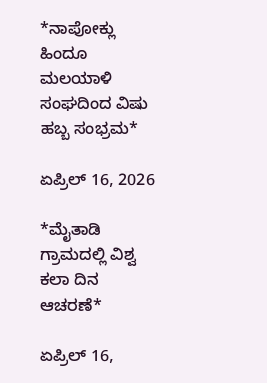*ನಾಪೋಕ್ಲು ಹಿಂದೂ ಮಲಯಾಳಿ ಸಂಘದಿಂದ ವಿಷು ಹಬ್ಬ ಸಂಭ್ರಮ*

ಏಪ್ರಿಲ್ 16, 2026

*ಮೈತಾಡಿ ಗ್ರಾಮದಲ್ಲಿ ವಿಶ್ವ ಕಲಾ ದಿನ ಆಚರಣೆ*

ಏಪ್ರಿಲ್ 16,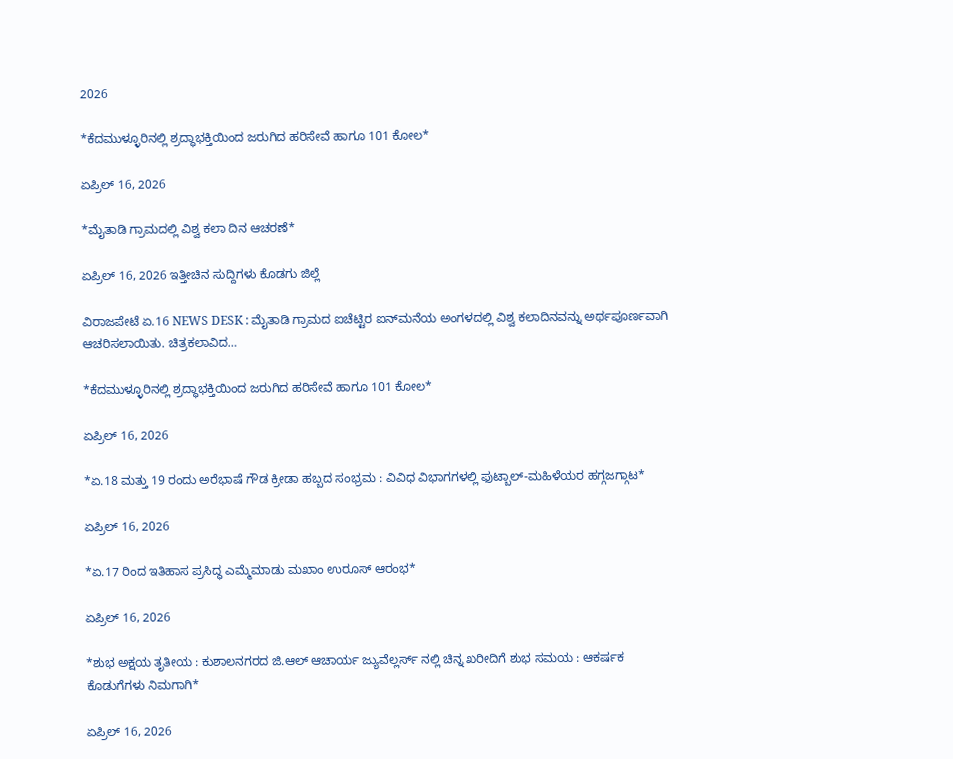2026

*ಕೆದಮುಳ್ಳೂರಿನಲ್ಲಿ ಶ್ರದ್ಧಾಭಕ್ತಿಯಿಂದ ಜರುಗಿದ ಹರಿಸೇವೆ ಹಾಗೂ 101 ಕೋಲ*

ಏಪ್ರಿಲ್ 16, 2026

*ಮೈತಾಡಿ ಗ್ರಾಮದಲ್ಲಿ ವಿಶ್ವ ಕಲಾ ದಿನ ಆಚರಣೆ*

ಏಪ್ರಿಲ್ 16, 2026 ಇತ್ತೀಚಿನ ಸುದ್ದಿಗಳು ಕೊಡಗು ಜಿಲ್ಲೆ

ವಿರಾಜಪೇಟೆ ಏ.16 NEWS DESK : ಮೈತಾಡಿ ಗ್ರಾಮದ ಐಚೆಟ್ಟಿರ ಐನ್‍ಮನೆಯ ಅಂಗಳದಲ್ಲಿ ವಿಶ್ವ ಕಲಾದಿನವನ್ನು ಅರ್ಥಪೂರ್ಣವಾಗಿ ಆಚರಿಸಲಾಯಿತು. ಚಿತ್ರಕಲಾವಿದ…

*ಕೆದಮುಳ್ಳೂರಿನಲ್ಲಿ ಶ್ರದ್ಧಾಭಕ್ತಿಯಿಂದ ಜರುಗಿದ ಹರಿಸೇವೆ ಹಾಗೂ 101 ಕೋಲ*

ಏಪ್ರಿಲ್ 16, 2026

*ಏ.18 ಮತ್ತು 19 ರಂದು ಅರೆಭಾಷೆ ಗೌಡ ಕ್ರೀಡಾ ಹಬ್ಬದ ಸಂಭ್ರಮ : ವಿವಿಧ ವಿಭಾಗಗಳಲ್ಲಿ ಫುಟ್ಬಾಲ್-ಮಹಿಳೆಯರ ಹಗ್ಗಜಗ್ಗಾಟ*

ಏಪ್ರಿಲ್ 16, 2026

*ಏ.17 ರಿಂದ ಇತಿಹಾಸ ಪ್ರಸಿದ್ಧ ಎಮ್ಮೆಮಾಡು ಮಖಾಂ ಉರೂಸ್ ಆರಂಭ*

ಏಪ್ರಿಲ್ 16, 2026

*ಶುಭ ಅಕ್ಷಯ ತೃತೀಯ : ಕುಶಾಲನಗರದ ಜಿ.ಆಲ್ ಆಚಾರ್ಯ ಜ್ಯುವೆಲ್ಲರ್ಸ್ ನಲ್ಲಿ ಚಿನ್ನ ಖರೀದಿಗೆ ಶುಭ ಸಮಯ : ಆಕರ್ಷಕ ಕೊಡುಗೆಗಳು ನಿಮಗಾಗಿ*

ಏಪ್ರಿಲ್ 16, 2026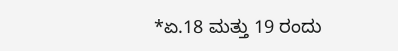*ಏ.18 ಮತ್ತು 19 ರಂದು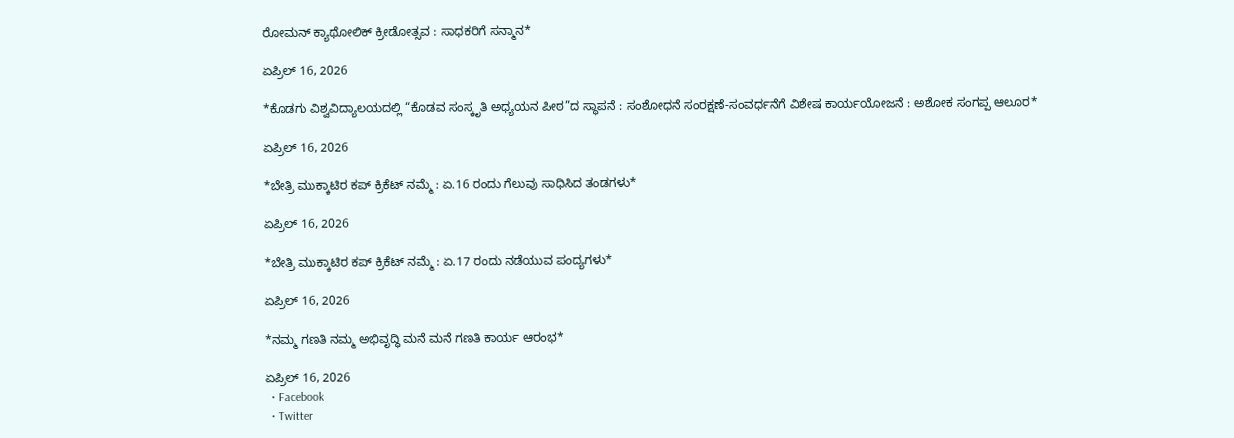ರೋಮನ್ ಕ್ಯಾಥೋಲಿಕ್ ಕ್ರೀಡೋತ್ಸವ : ಸಾಧಕರಿಗೆ ಸನ್ಮಾನ*

ಏಪ್ರಿಲ್ 16, 2026

*ಕೊಡಗು ವಿಶ್ವವಿದ್ಯಾಲಯದಲ್ಲಿ “ಕೊಡವ ಸಂಸ್ಕೃತಿ ಅಧ್ಯಯನ ಪೀಠ”ದ ಸ್ಥಾಪನೆ : ಸಂಶೋಧನೆ ಸಂರಕ್ಷಣೆ-ಸಂವರ್ಧನೆಗೆ ವಿಶೇಷ ಕಾರ್ಯಯೋಜನೆ : ಅಶೋಕ ಸಂಗಪ್ಪ ಆಲೂರ*

ಏಪ್ರಿಲ್ 16, 2026

*ಬೇತ್ರಿ ಮುಕ್ಕಾಟಿರ ಕಪ್ ಕ್ರಿಕೆಟ್ ನಮ್ಮೆ : ಏ.16 ರಂದು ಗೆಲುವು ಸಾಧಿಸಿದ ತಂಡಗಳು*

ಏಪ್ರಿಲ್ 16, 2026

*ಬೇತ್ರಿ ಮುಕ್ಕಾಟಿರ ಕಪ್ ಕ್ರಿಕೆಟ್ ನಮ್ಮೆ : ಏ.17 ರಂದು ನಡೆಯುವ ಪಂದ್ಯಗಳು*

ಏಪ್ರಿಲ್ 16, 2026

*ನಮ್ಮ ಗಣತಿ ನಮ್ಮ ಅಭಿವೃದ್ಧಿ ಮನೆ ಮನೆ ಗಣತಿ ಕಾರ್ಯ ಆರಂಭ*

ಏಪ್ರಿಲ್ 16, 2026
  • Facebook
  • Twitter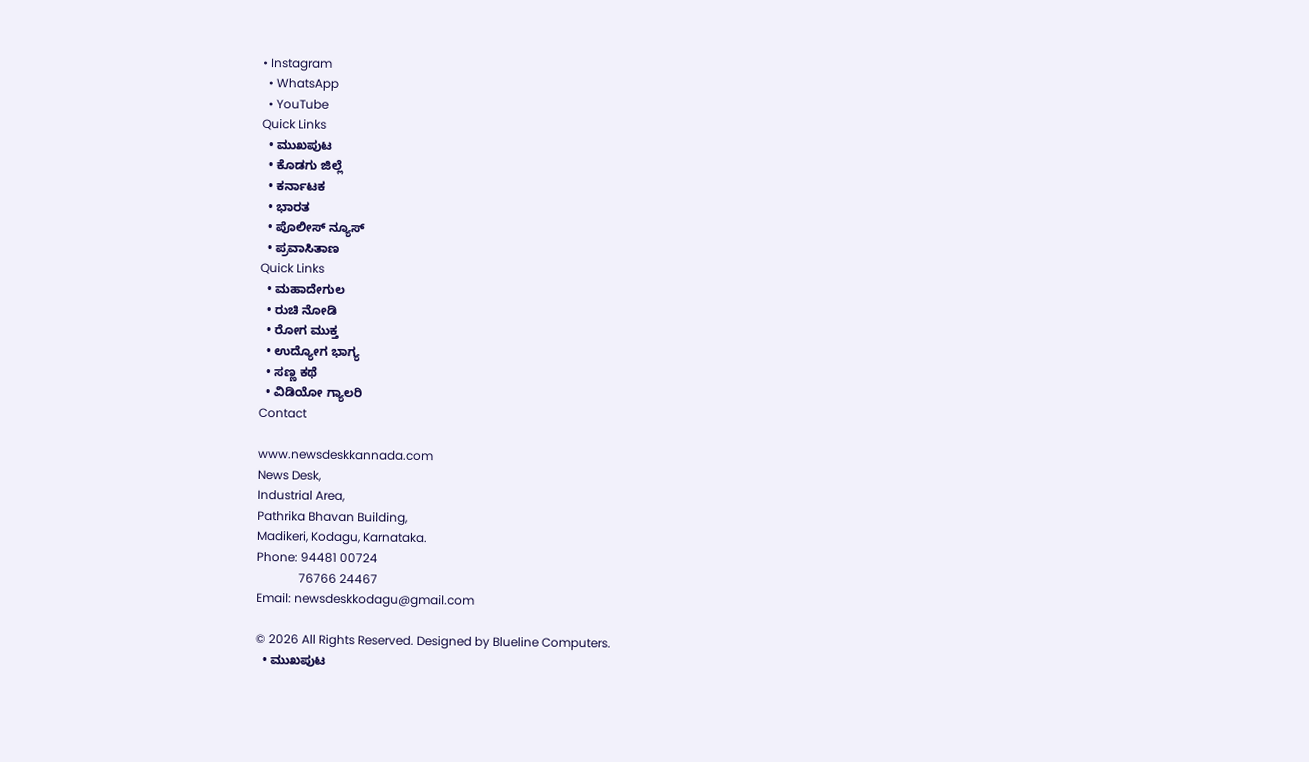• Instagram
  • WhatsApp
  • YouTube
Quick Links
  • ಮುಖಪುಟ
  • ಕೊಡಗು ಜಿಲ್ಲೆ
  • ಕರ್ನಾಟಕ
  • ಭಾರತ
  • ಪೊಲೀಸ್ ನ್ಯೂಸ್
  • ಪ್ರವಾಸಿತಾಣ
Quick Links
  • ಮಹಾದೇಗುಲ
  • ರುಚಿ ನೋಡಿ
  • ರೋಗ ಮುಕ್ತ
  • ಉದ್ಯೋಗ ಭಾಗ್ಯ
  • ಸಣ್ಣ ಕಥೆ
  • ವಿಡಿಯೋ ಗ್ಯಾಲರಿ
Contact

www.newsdeskkannada.com
News Desk,
Industrial Area,
Pathrika Bhavan Building,
Madikeri, Kodagu, Karnataka.
Phone: 94481 00724
              76766 24467
Email: newsdeskkodagu@gmail.com

© 2026 All Rights Reserved. Designed by Blueline Computers.
  • ಮುಖಪುಟ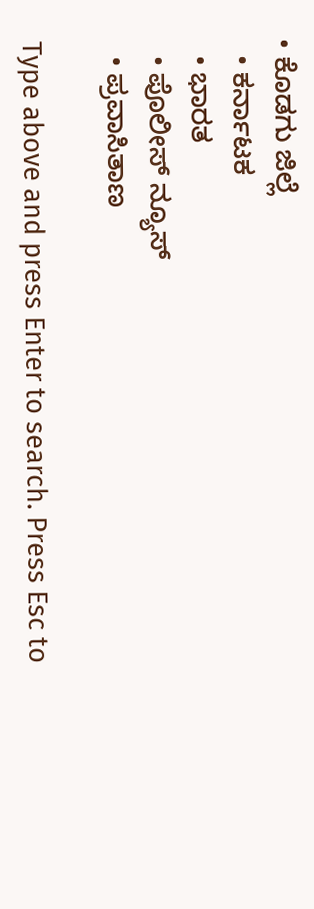• ಕೊಡಗು ಜಿಲ್ಲೆ
  • ಕರ್ನಾಟಕ
  • ಭಾರತ
  • ಪೊಲೀಸ್ ನ್ಯೂಸ್
  • ಪ್ರವಾಸಿತಾಣ

Type above and press Enter to search. Press Esc to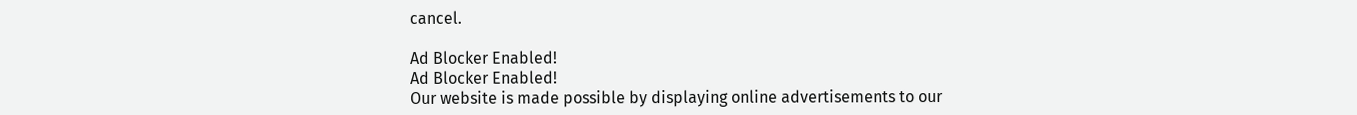cancel.

Ad Blocker Enabled!
Ad Blocker Enabled!
Our website is made possible by displaying online advertisements to our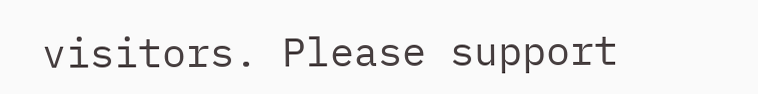visitors. Please support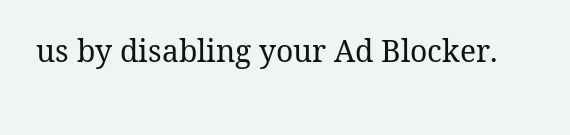us by disabling your Ad Blocker.